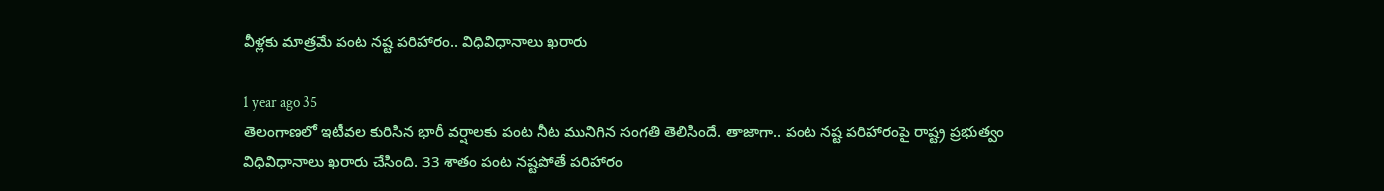వీళ్లకు మాత్రమే పంట నష్ట పరిహారం.. విధివిధానాలు ఖరారు

1 year ago 35
తెలంగాణలో ఇటీవల కురిసిన భారీ వర్షాలకు పంట నీట మునిగిన సంగతి తెలిసిందే. తాజాగా.. పంట నష్ట పరిహారంపై రాష్ట్ర ప్రభుత్వం విధివిధానాలు ఖరారు చేసింది. 33 శాతం పంట నష్టపోతే పరిహారం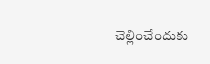చెల్లించేందుకు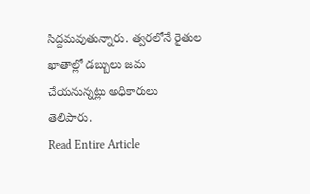సిద్దమవుతున్నారు. త్వరలోనే రైతుల ఖాతాల్లో డబ్బులు జమ చేయనున్నట్లు అధికారులు తెలిపారు.
Read Entire Article